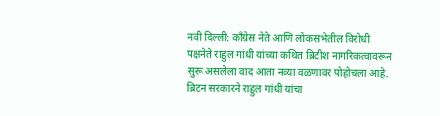नवी दिल्ली: काँग्रेस नेते आणि लोकसभेतील विरोधी पक्षनेते राहुल गांधी यांच्या कथित ब्रिटीश नागरिकत्वावरून सुरू असलेला वाद आता नव्या वळणावर पोहोचला आहे. ब्रिटन सरकारने राहुल गांधी यांचा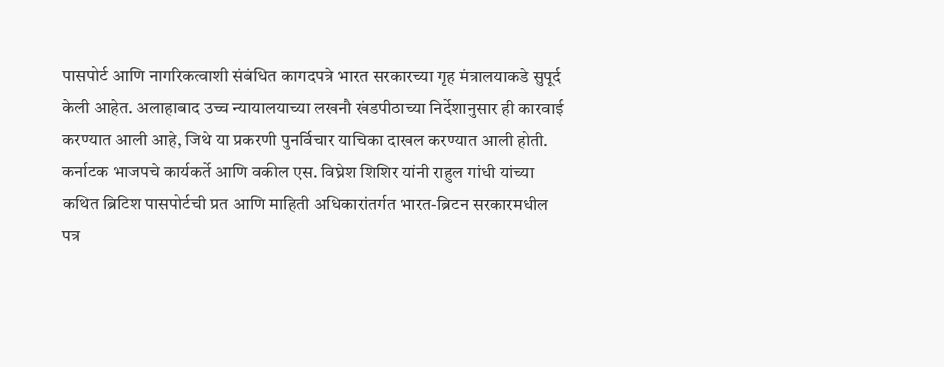पासपोर्ट आणि नागरिकत्वाशी संबंधित कागदपत्रे भारत सरकारच्या गृह मंत्रालयाकडे सुपूर्द केली आहेत. अलाहाबाद उच्च न्यायालयाच्या लखनौ खंडपीठाच्या निर्देशानुसार ही कारवाई करण्यात आली आहे, जिथे या प्रकरणी पुनर्विचार याचिका दाखल करण्यात आली होती.
कर्नाटक भाजपचे कार्यकर्ते आणि वकील एस. विघ्नेश शिशिर यांनी राहुल गांधी यांच्या कथित ब्रिटिश पासपोर्टची प्रत आणि माहिती अधिकारांतर्गत भारत-ब्रिटन सरकारमधील पत्र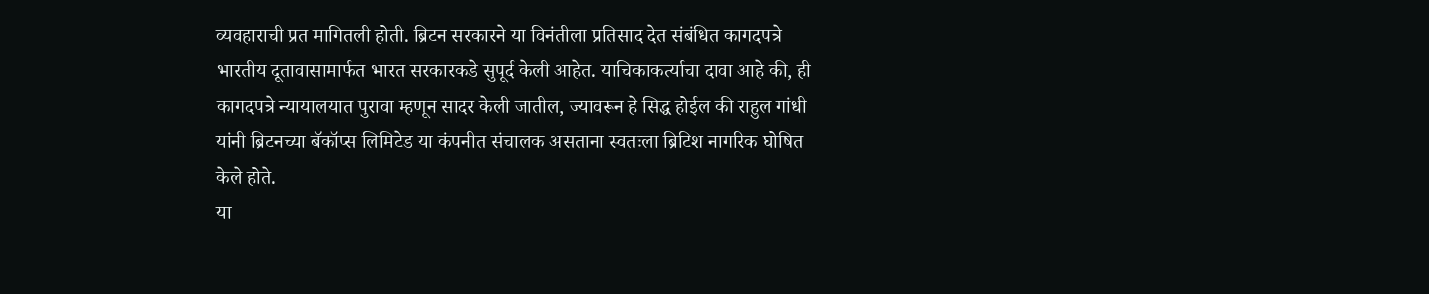व्यवहाराची प्रत मागितली होती. ब्रिटन सरकारने या विनंतीला प्रतिसाद देत संबंधित कागदपत्रे भारतीय दूतावासामार्फत भारत सरकारकडे सुपूर्द केली आहेत. याचिकाकर्त्याचा दावा आहे की, ही कागदपत्रे न्यायालयात पुरावा म्हणून सादर केली जातील, ज्यावरून हे सिद्ध होईल की राहुल गांधी यांनी ब्रिटनच्या बॅकॉप्स लिमिटेड या कंपनीत संचालक असताना स्वतःला ब्रिटिश नागरिक घोषित केले होते.
या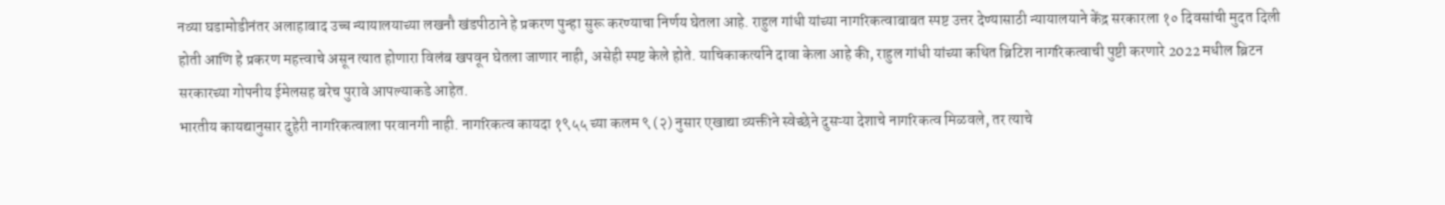नव्या घडामोडीनंतर अलाहाबाद उच्च न्यायालयाच्या लखनौ खंडपीठाने हे प्रकरण पुन्हा सुरू करण्याचा निर्णय घेतला आहे. राहुल गांधी यांच्या नागरिकत्वाबाबत स्पष्ट उत्तर देण्यासाठी न्यायालयाने केंद्र सरकारला १० दिवसांची मुदत दिली होती आणि हे प्रकरण महत्त्वाचे असून त्यात होणारा विलंब खपवून घेतला जाणार नाही, असेही स्पष्ट केले होते. याचिकाकर्त्याने दावा केला आहे की, राहुल गांधी यांच्या कथित ब्रिटिश नागरिकत्वाची पुष्टी करणारे 2022 मधील ब्रिटन सरकारच्या गोपनीय ईमेलसह बरेच पुरावे आपल्याकडे आहेत.
भारतीय कायद्यानुसार दुहेरी नागरिकत्वाला परवानगी नाही. नागरिकत्व कायदा १९५५ च्या कलम ९ (२) नुसार एखाद्या व्यक्तीने स्वेच्छेने दुसऱ्या देशाचे नागरिकत्व मिळवले, तर त्याचे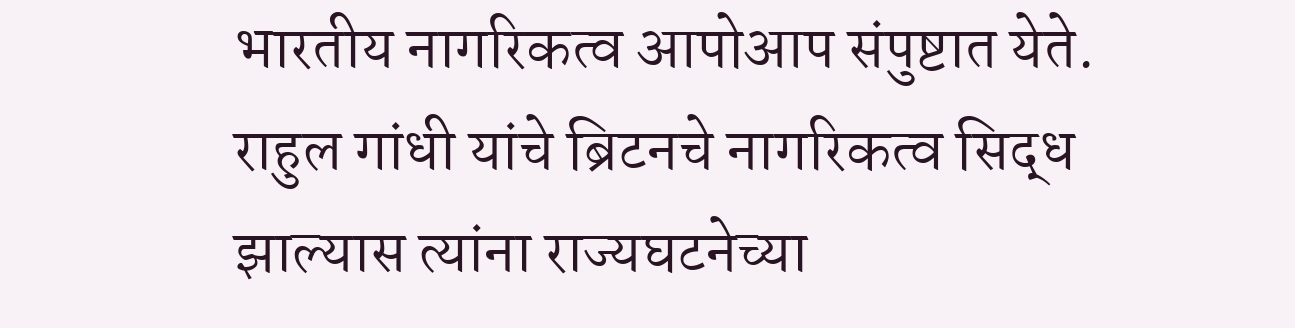भारतीय नागरिकत्व आपोआप संपुष्टात येते. राहुल गांधी यांचे ब्रिटनचे नागरिकत्व सिद्ध झाल्यास त्यांना राज्यघटनेच्या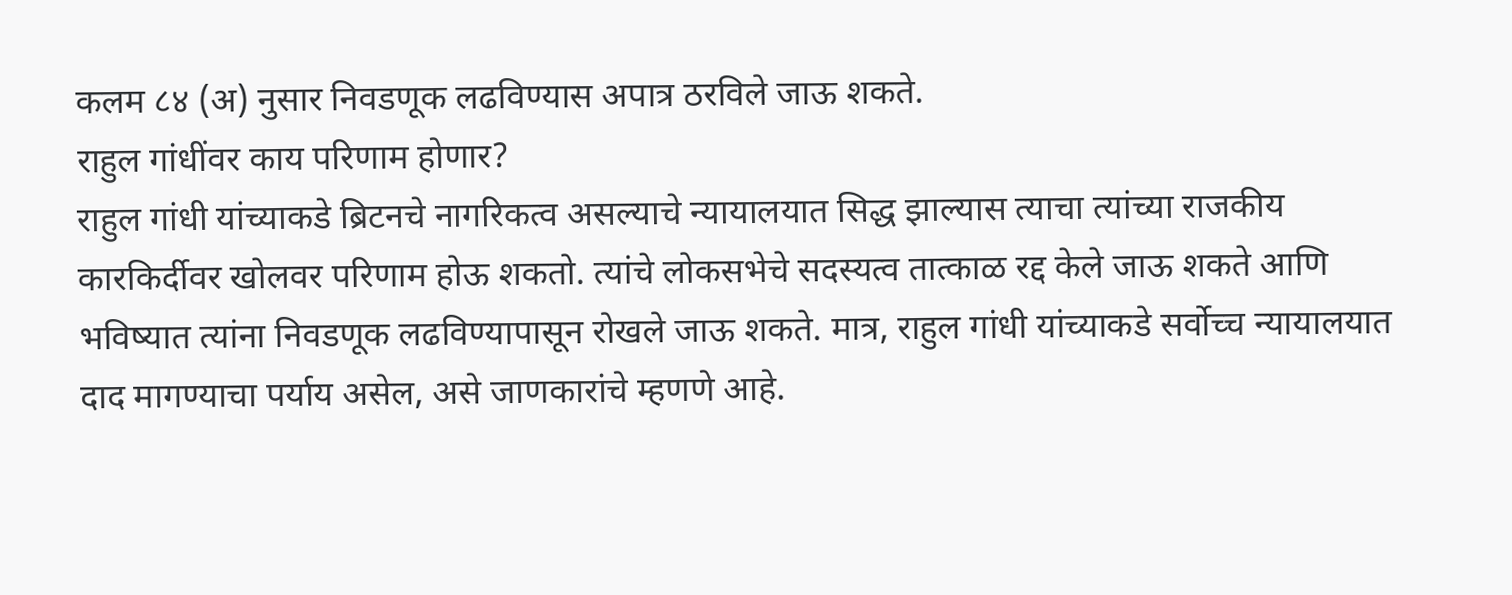कलम ८४ (अ) नुसार निवडणूक लढविण्यास अपात्र ठरविले जाऊ शकते.
राहुल गांधींवर काय परिणाम होणार?
राहुल गांधी यांच्याकडे ब्रिटनचे नागरिकत्व असल्याचे न्यायालयात सिद्ध झाल्यास त्याचा त्यांच्या राजकीय कारकिर्दीवर खोलवर परिणाम होऊ शकतो. त्यांचे लोकसभेचे सदस्यत्व तात्काळ रद्द केले जाऊ शकते आणि भविष्यात त्यांना निवडणूक लढविण्यापासून रोखले जाऊ शकते. मात्र, राहुल गांधी यांच्याकडे सर्वोच्च न्यायालयात दाद मागण्याचा पर्याय असेल, असे जाणकारांचे म्हणणे आहे.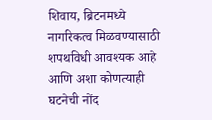शिवाय, ब्रिटनमध्ये नागरिकत्व मिळवण्यासाठी शपथविधी आवश्यक आहे आणि अशा कोणत्याही घटनेची नोंद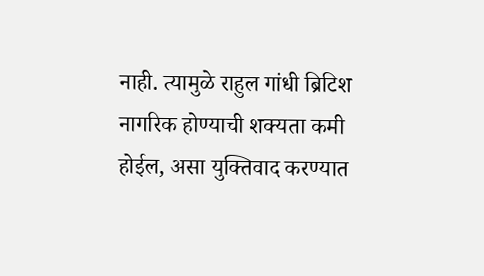नाही. त्यामुळे राहुल गांधी ब्रिटिश नागरिक होण्याची शक्यता कमी होईल, असा युक्तिवाद करण्यात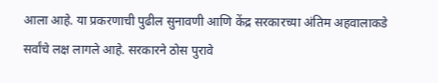आला आहे. या प्रकरणाची पुढील सुनावणी आणि केंद्र सरकारच्या अंतिम अहवालाकडे सर्वांचे लक्ष लागले आहे. सरकारने ठोस पुरावे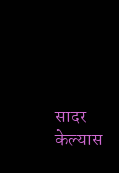सादर केल्यास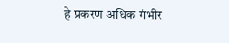हे प्रकरण अधिक गंभीर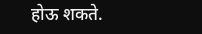होऊ शकते.